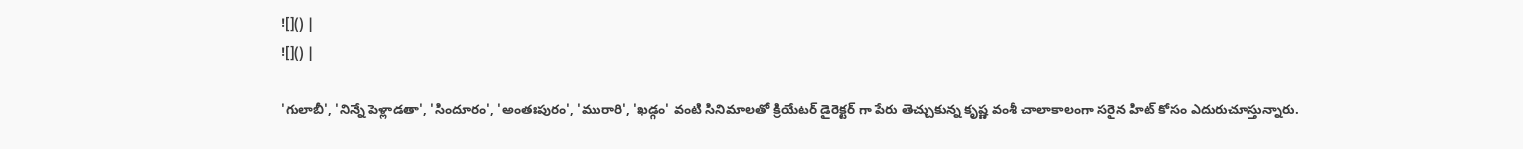![]() |
![]() |

'గులాబీ', 'నిన్నే పెళ్లాడతా', 'సిందూరం', 'అంతఃపురం', 'మురారి', 'ఖడ్గం' వంటి సినిమాలతో క్రియేటర్ డైరెక్టర్ గా పేరు తెచ్చుకున్న కృష్ణ వంశీ చాలాకాలంగా సరైన హిట్ కోసం ఎదురుచూస్తున్నారు.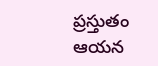ప్రస్తుతం ఆయన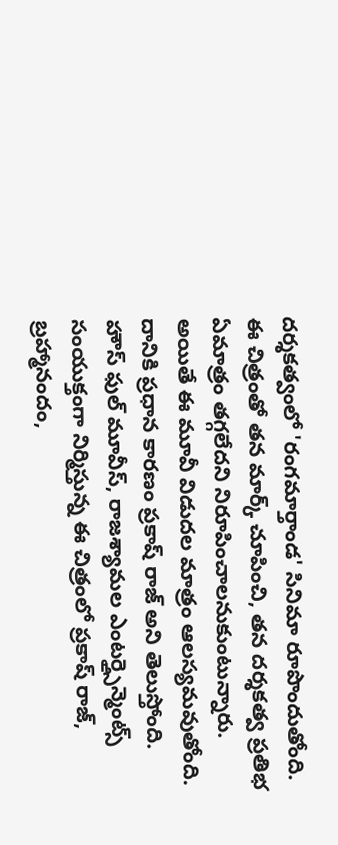దర్శకత్వంలో 'రంగమార్తాండ' సినిమా రూపొందుతోంది. ఈ చిత్రంతో తన మార్క్ చూపించి, తన దర్శకత్వ ప్రతిభ ఏమాత్రం తగ్గలేదని నిరూపించాలనుకుంటున్నారు. అయితే ఈ మూవీ విడుదల మాత్రం ఆలస్యమవుతోంది. దానికి ప్రధాన కారణం ప్రకాష్ రాజ్ అని తెలుస్తోంది.
హౌస్ ఫుల్ మూవీస్, రాజశ్యామల ఎంటర్త్సైన్మెంట్స్ సంయుక్తంగా నిర్మిస్తున్న ఈ చిత్రంలో ప్రకాష్ రాజ్, బ్రహ్మానందం,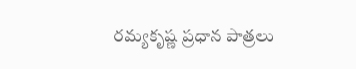రమ్యకృష్ణ ప్రధాన పాత్రలు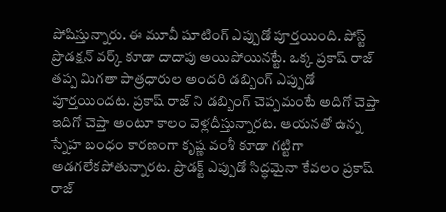పోషిస్తున్నారు. ఈ మూవీ షూటింగ్ ఎప్పుడో పూర్తయింది. పోస్ట్ ప్రొడక్షన్ వర్క్ కూడా దాదాపు అయిపోయినట్టే. ఒక్క ప్రకాష్ రాజ్ తప్ప మిగతా పాత్రధారుల అందరి డబ్బింగ్ ఎప్పుడో పూర్తయిందట. ప్రకాష్ రాజ్ ని డబ్బింగ్ చెప్పమంటే అదిగో చెప్తా ఇదిగో చెప్తా అంటూ కాలం వెళ్లదీస్తున్నారట. ఆయనతో ఉన్న స్నేహ బంధం కారణంగా కృష్ణ వంశీ కూడా గట్టిగా అడగలేకపోతున్నారట. ప్రొడక్ట్ ఎప్పుడో సిద్ధమైనా కేవలం ప్రకాష్ రాజ్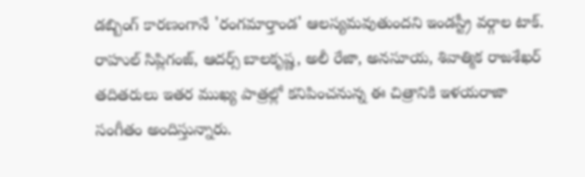డబ్బింగ్ కారణంగానే 'రంగమార్తాండ' ఆలస్యమవుతుందని ఇండస్ట్రీ వర్గాల టాక్.
రాహుల్ సిప్లిగంజ్, ఆదర్స్ బాలకృష్ణ, అలీ రేజా, అనసూయ, శివాత్మిక రాజశేఖర్ తదితరులు ఇతర ముఖ్య పాత్రల్లో కనిపించనున్న ఈ చిత్రానికి ఇళయరాజా సంగీతం అందిస్తున్నారు.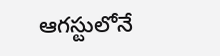ఆగస్టులోనే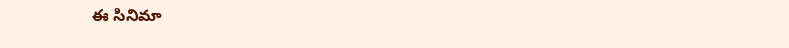ఈ సినిమా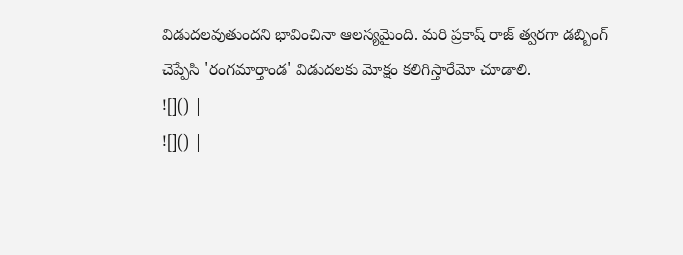విడుదలవుతుందని భావించినా ఆలస్యమైంది. మరి ప్రకాష్ రాజ్ త్వరగా డబ్బింగ్ చెప్పేసి 'రంగమార్తాండ' విడుదలకు మోక్షం కలిగిస్తారేమో చూడాలి.
![]() |
![]() |